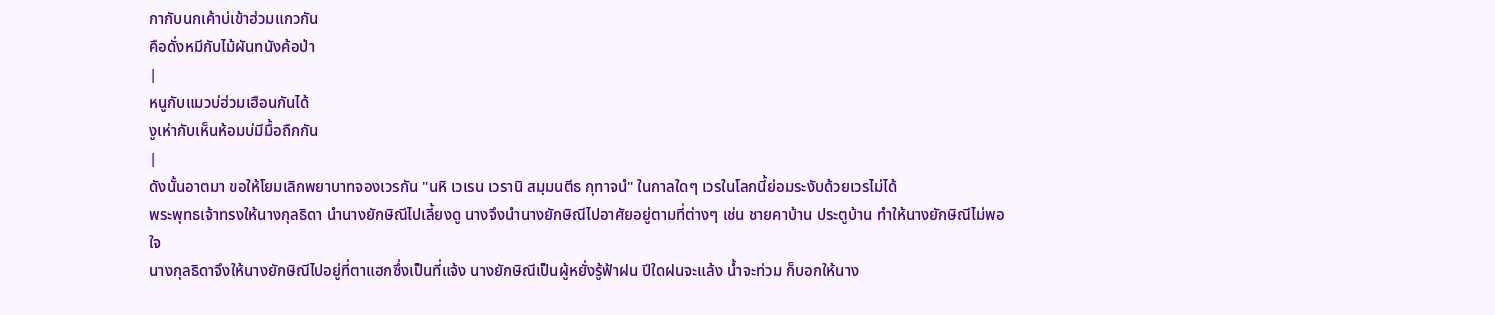กากับนกเค้าบ่เข้าฮ่วมแกวกัน
คือดั่งหมีกับไม้ผันทนังค้อป่า
|
หนูกับแมวบ่ฮ่วมเฮือนกันได้
งูเห่ากับเห็นห้อมบ่มีมื้อถืกกัน
|
ดังนั้นอาตมา ขอให้โยมเลิกพยาบาทจองเวรกัน "นหิ เวเรน เวรานิ สมฺมนตีธ กุทาจนํ" ในกาลใดๆ เวรในโลกนี้ย่อมระงับด้วยเวรไม่ได้
พระพุทธเจ้าทรงให้นางกุลธิดา นำนางยักษิณีไปเลี้ยงดู นางจึงนำนางยักษิณีไปอาศัยอยู่ตามที่ต่างๆ เช่น ชายคาบ้าน ประตูบ้าน ทำให้นางยักษิณีไม่พอใจ
นางกุลธิดาจึงให้นางยักษิณีไปอยู่ที่ตาแฮกซึ่งเป็นที่แจ้ง นางยักษิณีเป็นผู้หยั่งรู้ฟ้าฝน ปีใดฝนจะแล้ง น้ำจะท่วม ก็บอกให้นาง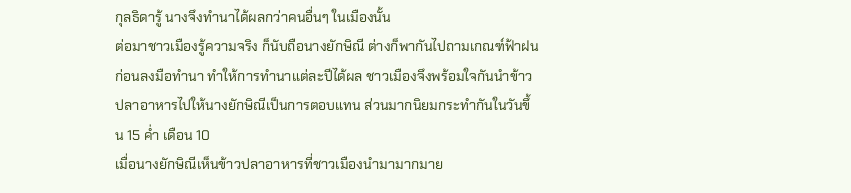กุลธิดารู้ นางจึงทำนาได้ผลกว่าคนอื่นๆ ในเมืองนั้น
ต่อมาชาวเมืองรู้ความจริง ก็นับถือนางยักษิณี ต่างก็พากันไปถามเกณฑ์ฟ้าฝนก่อนลงมือทำนา ทำให้การทำนาแต่ละปีได้ผล ชาวเมืองจึงพร้อมใจกันนำข้าวปลาอาหารไปให้นางยักษิณีเป็นการตอบแทน ส่วนมากนิยมกระทำกันในวันขึ้น 15 ค่ำ เดือน 10
เมื่อนางยักษิณีเห็นข้าวปลาอาหารที่ชาวเมืองนำมามากมาย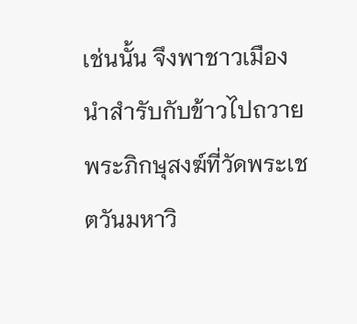เช่นนั้น จึงพาชาวเมืองนำสำรับกับข้าวไปถวายพระภิกษุสงฆ์ที่วัดพระเชตวันมหาวิ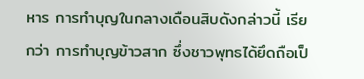หาร การทำบุญในกลางเดือนสิบดังกล่าวนี้ เรียกว่า การทำบุญข้าวสาก ซึ่งชาวพุทธได้ยึดถือเป็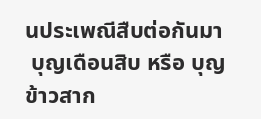นประเพณีสืบต่อกันมา
 บุญเดือนสิบ หรือ บุญข้าวสาก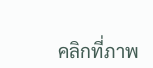คลิกที่ภาพ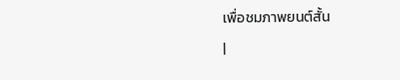เพื่อชมภาพยนต์สั้น
|